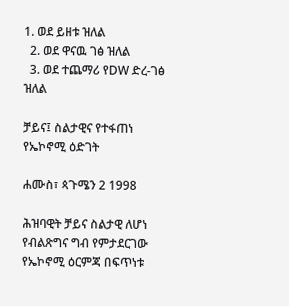1. ወደ ይዘቱ ዝለል
  2. ወደ ዋናዉ ገፅ ዝለል
  3. ወደ ተጨማሪ የDW ድረ-ገፅ ዝለል

ቻይና፤ ስልታዊና የተፋጠነ የኤኮኖሚ ዕድገት

ሐሙስ፣ ጳጉሜን 2 1998

ሕዝባዊት ቻይና ስልታዊ ለሆነ የብልጽግና ግብ የምታደርገው የኤኮኖሚ ዕርምጃ በፍጥነቱ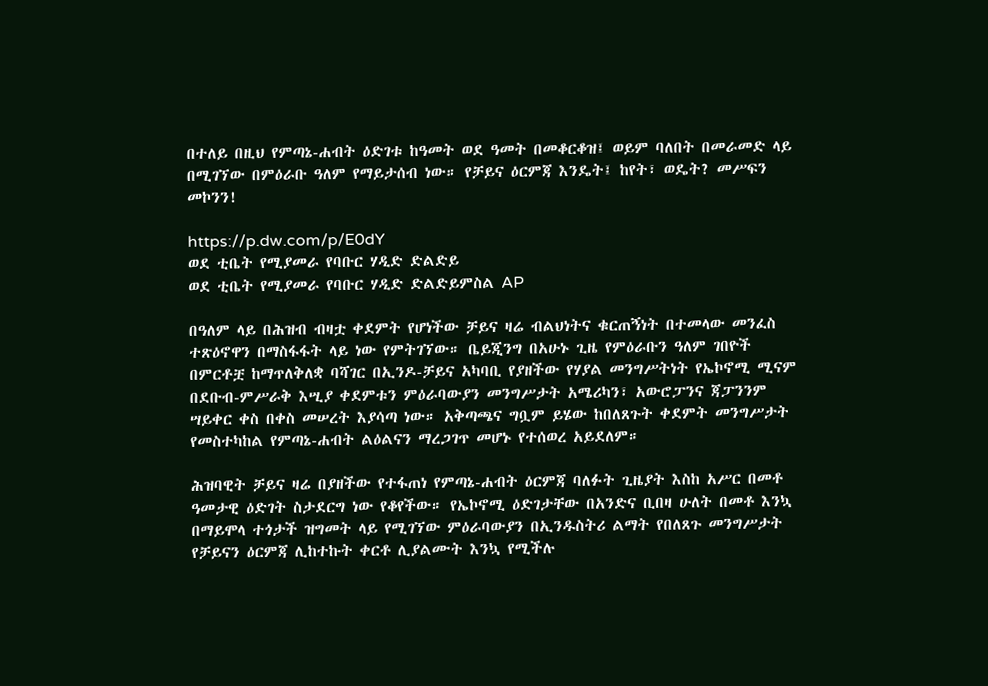በተለይ በዚህ የምጣኔ-ሐብት ዕድገቱ ከዓመት ወደ ዓመት በመቆርቆዝ፤ ወይም ባለበት በመራመድ ላይ በሚገኘው በምዕራቡ ዓለም የማይታሰብ ነው። የቻይና ዕርምጃ እንዴት፤ ከየት፣ ወዴት? መሥፍን መኮንን!

https://p.dw.com/p/E0dY
ወደ ቲቤት የሚያመራ የባቡር ሃዲድ ድልድይ
ወደ ቲቤት የሚያመራ የባቡር ሃዲድ ድልድይምስል AP

በዓለም ላይ በሕዝብ ብዛቷ ቀደምት የሆነችው ቻይና ዛሬ ብልህነትና ቁርጠኝነት በተመላው መንፈስ ተጽዕኖዋን በማስፋፋት ላይ ነው የምትገኘው። ቤይጂንግ በአሁኑ ጊዜ የምዕራቡን ዓለም ገበዮች በምርቶቿ ከማጥለቅለቋ ባሻገር በኢንዶ-ቻይና አካባቢ የያዘችው የሃያል መንግሥትነት የኤኮኖሚ ሚናም በደቡብ-ምሥራቅ እሢያ ቀደምቱን ምዕራባውያን መንግሥታት አሜሪካን፣ አውሮፓንና ጃፓንንም ሣይቀር ቀስ በቀስ መሠረት እያሳጣ ነው። አቅጣጫና ግቧም ይሄው ከበለጸጉት ቀደምት መንግሥታት የመስተካከል የምጣኔ-ሐብት ልዕልናን ማረጋገጥ መሆኑ የተሰወረ አይደለም።

ሕዝባዊት ቻይና ዛሬ በያዘችው የተፋጠነ የምጣኔ-ሐብት ዕርምጃ ባለፉት ጊዜያት እስከ አሥር በመቶ ዓመታዊ ዕድገት ስታደርግ ነው የቆየችው። የኤኮኖሚ ዕድገታቸው በአንድና ቢበዛ ሁለት በመቶ እንኳ በማይሞላ ተጎታች ዝግመት ላይ የሚገኘው ምዕራባውያን በኢንዱስትሪ ልማት የበለጸጉ መንግሥታት የቻይናን ዕርምጃ ሊከተኩት ቀርቶ ሊያልሙት እንኳ የሚችሉ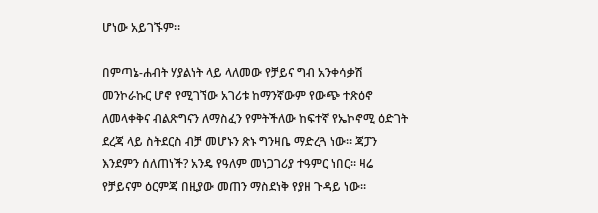ሆነው አይገኙም።

በምጣኔ-ሐብት ሃያልነት ላይ ላለመው የቻይና ግብ አንቀሳቃሽ መንኮራኩር ሆኖ የሚገኘው አገሪቱ ከማንኛውም የውጭ ተጽዕኖ ለመላቀቅና ብልጽግናን ለማስፈን የምትችለው ከፍተኛ የኤኮኖሚ ዕድገት ደረጃ ላይ ስትደርስ ብቻ መሆኑን ጽኑ ግንዛቤ ማድረጓ ነው። ጃፓን እንደምን ሰለጠነች? አንዴ የዓለም መነጋገሪያ ተዓምር ነበር። ዛሬ የቻይናም ዕርምጃ በዚያው መጠን ማስደነቅ የያዘ ጉዳይ ነው።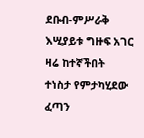ደቡብ-ምሥራቅ እሢያይቱ ግዙፍ አገር ዛሬ ከተኛችበት ተነስታ የምታካሂደው ፈጣን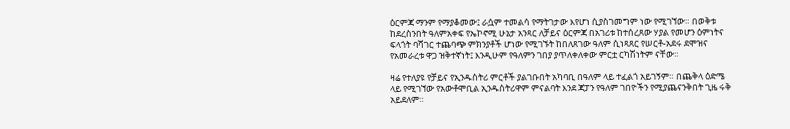ዕርምጃ ማንም የማያቆመው፤ ራሷም ተመልሳ የማትገታው እየሆነ ሲያስገመግም ነው የሚገኘው። በወቅቱ ከደረስንበት ዓለምአቀፍ የኤኮኖሚ ሁኔታ አንጻር ለቻይና ዕርምጃ በአገሪቱ ከተሰረጸው ሃያል የመሆን ዕምነትና ፍላጎት ባሻገር ተጨባጭ ምክንያቶች ሆነው የሚገኙት ከበለጸገው ዓለም ሲነጻጸር የሠርቶ-አደሩ ደሞዝና የአመራረቱ ዋጋ ዝቅተኛነት፤ እንዲሁም የዓለምን ገበያ ያጥለቀለቀው ምርቷ ርካሽነትም ናቸው።

ዛሬ የተለያዩ የቻይና የኢንዱስትሪ ምርቶች ያልገቡበት አካባቢ በዓለም ላይ ተፈልጎ አይገኝም። በጨቅላ ዕድሜ ላይ የሚገኘው የአውቶሞቢል ኢንዱስትሪዋም ምናልባት እንደ ጃፓን የዓለም ገበዮችን የሚያጨናንቅበት ጊዜ ሩቅ አይደለም።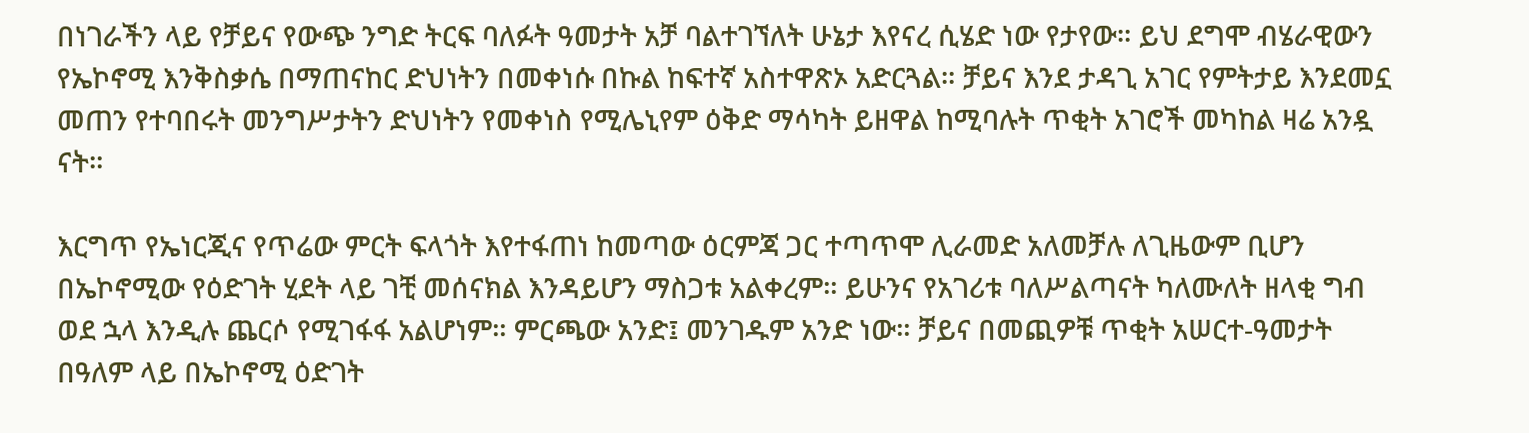በነገራችን ላይ የቻይና የውጭ ንግድ ትርፍ ባለፉት ዓመታት አቻ ባልተገኘለት ሁኔታ እየናረ ሲሄድ ነው የታየው። ይህ ደግሞ ብሄራዊውን የኤኮኖሚ እንቅስቃሴ በማጠናከር ድህነትን በመቀነሱ በኩል ከፍተኛ አስተዋጽኦ አድርጓል። ቻይና እንደ ታዳጊ አገር የምትታይ እንደመኗ መጠን የተባበሩት መንግሥታትን ድህነትን የመቀነስ የሚሌኒየም ዕቅድ ማሳካት ይዘዋል ከሚባሉት ጥቂት አገሮች መካከል ዛሬ አንዷ ናት።

እርግጥ የኤነርጂና የጥሬው ምርት ፍላጎት እየተፋጠነ ከመጣው ዕርምጃ ጋር ተጣጥሞ ሊራመድ አለመቻሉ ለጊዜውም ቢሆን በኤኮኖሚው የዕድገት ሂደት ላይ ገቺ መሰናክል እንዳይሆን ማስጋቱ አልቀረም። ይሁንና የአገሪቱ ባለሥልጣናት ካለሙለት ዘላቂ ግብ ወደ ኋላ እንዲሉ ጨርሶ የሚገፋፋ አልሆነም። ምርጫው አንድ፤ መንገዱም አንድ ነው። ቻይና በመጪዎቹ ጥቂት አሠርተ-ዓመታት በዓለም ላይ በኤኮኖሚ ዕድገት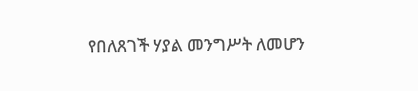የበለጸገች ሃያል መንግሥት ለመሆን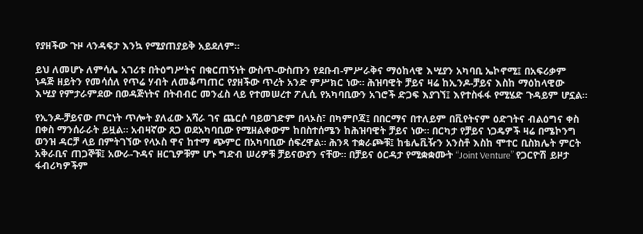የያዘችው ጉዞ ላንዳፍታ እንኳ የሚያጠያይቅ አይደለም።

ይህ ለመሆኑ ለምሳሌ አገሪቱ በትዕግሥትና በቁርጠኝነት ውስጥ-ውስጡን የደቡብ-ምሥራቅና ማዕከላዊ እሢያን አካባቢ ኤኮኖሚ፤ በአፍሪቃም ነዳጅ ዘይትን የመሳሰለ የጥሬ ሃብት ለመቆጣጠር የያዘችው ጥረት አንድ ምሥክር ነው። ሕዝባዊት ቻይና ዛሬ ከኢንዶ-ቻይና እስከ ማዕከላዊው እሢያ የምታራምደው በወዳጅነትና በትብብር መንፈስ ላይ የተመሠረተ ፖሊሲ የአካባቢውን አገሮች ድጋፍ እያገኘ፤ እየተስፋፋ የሚሄድ ጉዳይም ሆኗል።

የኢንዶ-ቻይናው ጦርነት ጥሎት ያለፈው አሻራ ገና ጨርሶ ባይወገድም በላኦስ፣ በካምቦጃ፤ በበርማና በተለይም በቪየትናም ዕድገትና ብልዕግና ቀስ በቀስ ማንሰራራት ይዟል። አብዛኛው ጸጋ ወደአካባቢው የሚዘልቀውም ከበስተሰሜን ከሕዝባዊት ቻይና ነው። በርካታ የቻይና ነጋዴዎች ዛሬ በሜኮንግ ወንዝ ዳርቻ ላይ በምትገኘው የላኦስ ዋና ከተማ ጭምር በአካባቢው ሰፍረዋል። ሕንጻ ተቋራጮቹ፤ ከቴሌቪዥን አንስቶ እስከ ሞተር ቢስክሌት ምርት አቅራቢና ጠጋኞቹ፤ አውራ-ጉዳና ዘርጊዎቹም ሆኑ ግድብ ሠሪዎቹ ቻይናውያን ናቸው። በቻይና ዕርዳታ የሚቋቋሙት “Joint Venture” የጋርዮሽ ይዞታ ፋብሪካዎችም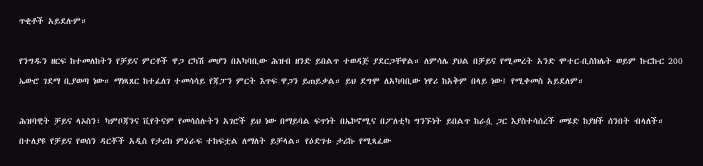ጥቂቶች አይደሉም።

የንግዱን ዘርፍ ከተመለከትን የቻይና ምርቶች ዋጋ ርካሽ መሆን በአካባቢው ሕዝብ ዘንድ ይበልጥ ተወዳጅ ያደርጋቸዋል። ለምሳሌ ያህል በቻይና የሚመረት አንድ ሞተር-ቢስክሌት ወይም ኩርኩር 200 ኤውሮ ገደማ ቢያወጣ ነው። ማነጻጸር ከተፈለገ ተመሳሳይ የጃፓን ምርት እጥፍ ዋጋን ይጠይቃል። ይህ ደግሞ ለአካባቢው ነዋሪ ከአቅም በላይ ነው፤ የሚቀመስ አይደለም።

ሕዝባዊት ቻይና ላኦስን፣ ካምቦጃንና ቪየትናም የመሳሰሉትን አገሮች ይህ ነው በማይባል ፍጥነት በኤኮኖሚና በፖለቲካ ግንኙነት ይበልጥ ከራሷ ጋር እያስተሳሰረች መሄድ ከያዘች ሰንበት ብላለች። በተለያዩ የቻይና የወሰን ዳርቾች አዲስ የታሪክ ምዕራፍ ተከፍቷል ለማለት ይቻላል። የዕድገቱ ታሪኩ የሚጻፈው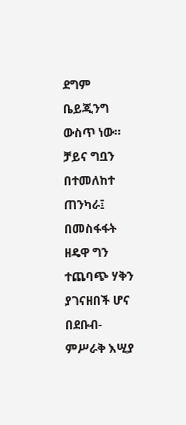ደግም ቤይጂንግ ውስጥ ነው። ቻይና ግቧን በተመለከተ ጠንካራ፤ በመስፋፋት ዘዴዋ ግን ተጨባጭ ሃቅን ያገናዘበች ሆና በደቡብ-ምሥራቅ እሢያ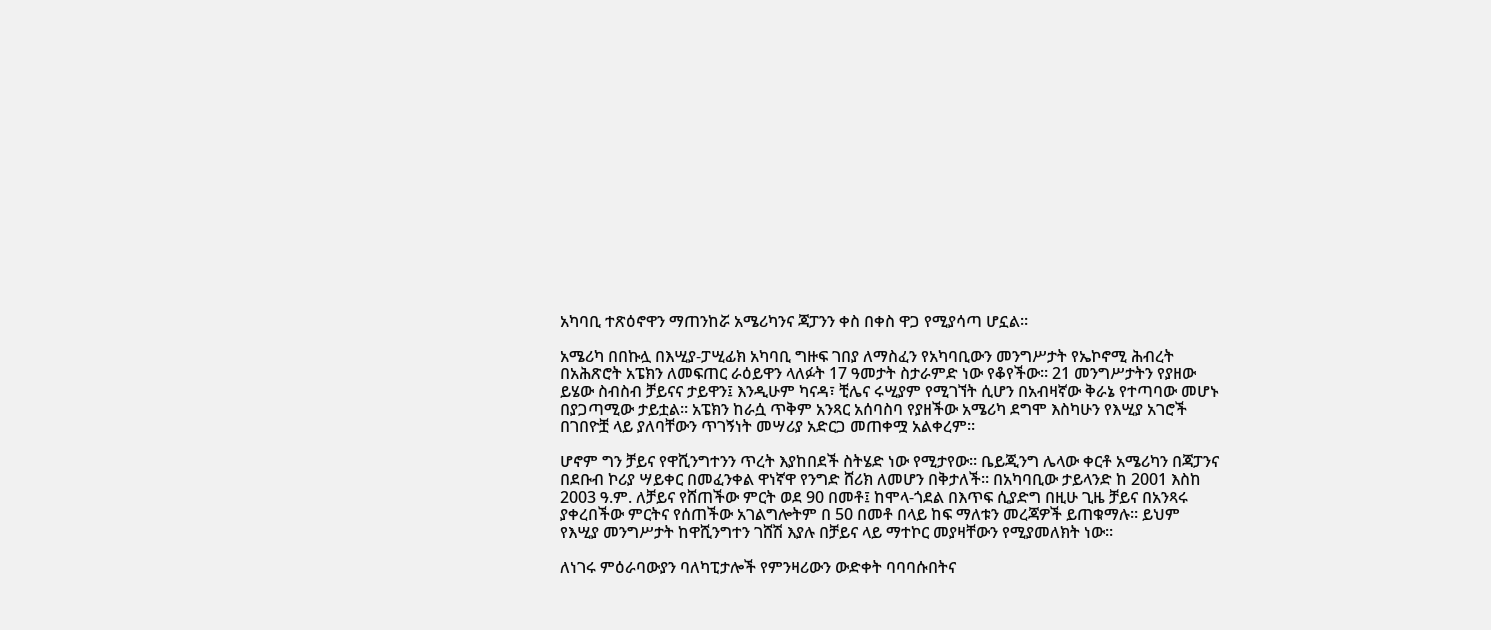አካባቢ ተጽዕኖዋን ማጠንከሯ አሜሪካንና ጃፓንን ቀስ በቀስ ዋጋ የሚያሳጣ ሆኗል።

አሜሪካ በበኩሏ በእሢያ-ፓሢፊክ አካባቢ ግዙፍ ገበያ ለማስፈን የአካባቢውን መንግሥታት የኤኮኖሚ ሕብረት በአሕጽሮት አፔክን ለመፍጠር ራዕይዋን ላለፉት 17 ዓመታት ስታራምድ ነው የቆየችው። 21 መንግሥታትን የያዘው ይሄው ስብስብ ቻይናና ታይዋን፤ እንዲሁም ካናዳ፣ ቺሌና ሩሢያም የሚገኘት ሲሆን በአብዛኛው ቅራኔ የተጣባው መሆኑ በያጋጣሚው ታይቷል። አፔክን ከራሷ ጥቅም አንጻር አሰባስባ የያዘችው አሜሪካ ደግሞ እስካሁን የእሢያ አገሮች በገበዮቿ ላይ ያለባቸውን ጥገኝነት መሣሪያ አድርጋ መጠቀሟ አልቀረም።

ሆኖም ግን ቻይና የዋሺንግተንን ጥረት እያከበደች ስትሄድ ነው የሚታየው። ቤይጂንግ ሌላው ቀርቶ አሜሪካን በጃፓንና በደቡብ ኮሪያ ሣይቀር በመፈንቀል ዋነኛዋ የንግድ ሸሪክ ለመሆን በቅታለች። በአካባቢው ታይላንድ ከ 2001 እስከ 2003 ዓ.ም. ለቻይና የሸጠችው ምርት ወደ 90 በመቶ፤ ከሞላ-ጎደል በእጥፍ ሲያድግ በዚሁ ጊዜ ቻይና በአንጻሩ ያቀረበችው ምርትና የሰጠችው አገልግሎትም በ 50 በመቶ በላይ ከፍ ማለቱን መረጃዎች ይጠቁማሉ። ይህም የእሢያ መንግሥታት ከዋሺንግተን ገሸሽ እያሉ በቻይና ላይ ማተኮር መያዛቸውን የሚያመለክት ነው።

ለነገሩ ምዕራባውያን ባለካፒታሎች የምንዛሪውን ውድቀት ባባባሱበትና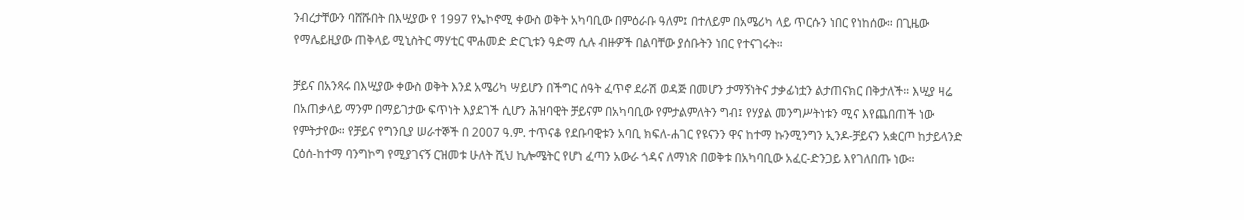ንብረታቸውን ባሸሹበት በእሢያው የ 1997 የኤኮኖሚ ቀውስ ወቅት አካባቢው በምዕራቡ ዓለም፤ በተለይም በአሜሪካ ላይ ጥርሱን ነበር የነከሰው። በጊዜው የማሌይዚያው ጠቅላይ ሚኒስትር ማሃቲር ሞሐመድ ድርጊቱን ዓድማ ሲሉ ብዙዎች በልባቸው ያሰቡትን ነበር የተናገሩት።

ቻይና በአንጻሩ በእሢያው ቀውስ ወቅት እንደ አሜሪካ ሣይሆን በችግር ሰዓት ፈጥኖ ደራሽ ወዳጅ በመሆን ታማኝነትና ታቃፊነቷን ልታጠናክር በቅታለች። እሢያ ዛሬ በአጠቃላይ ማንም በማይገታው ፍጥነት እያደገች ሲሆን ሕዝባዊት ቻይናም በአካባቢው የምታልምለትን ግብ፤ የሃያል መንግሥትነቱን ሚና እየጨበጠች ነው የምትታየው። የቻይና የግንቢያ ሠራተኞች በ 2007 ዓ.ም. ተጥናቆ የደቡባዊቱን አባቢ ክፍለ-ሐገር የዩናንን ዋና ከተማ ኩንሚንግን ኢንዶ-ቻይናን አቋርጦ ከታይላንድ ርዕሰ-ከተማ ባንግኮግ የሚያገናኝ ርዝመቱ ሁለት ሺህ ኪሎሜትር የሆነ ፈጣን አውራ ጎዳና ለማነጽ በወቅቱ በአካባቢው አፈር-ድንጋይ እየገለበጡ ነው።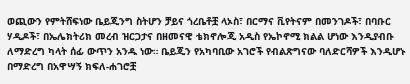ወጪውን የምትሸፍነው ቤይጂንግ ስትሆን ቻይና ጎረቤቶቿ ላኦስ፣ በርማና ቪየትናም በመንገዶች፣ በባቡር ሃዲዶች፣ በኤሌክትሪክ መረብ ዝርጋታና በዘመናዊ ቴክኖሎጂ አዲስ የኤኮኖሚ ክልል ሆነው እንዲያብቡ ለማድረግ ካላት ሰፊ ውጥን አንዱ ነው። ቤይጂን የአካባቢው አገሮች የብልጽግናው ባለድርሻዎች እንዲሆኑ በማድረግ በአዋሣኝ ክፍለ-ሐገሮቿ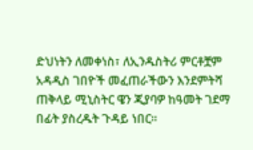ድህነትን ለመቀነስ፣ ለኢንዱስትሪ ምርቶቿም አዳዲስ ገበዮች መፈጠራችውን እንደምትሻ ጠቅላይ ሚኒስትር ዌን ጂያባዎ ከዓመት ገደማ በፊት ያስረዱት ጉዳይ ነበር።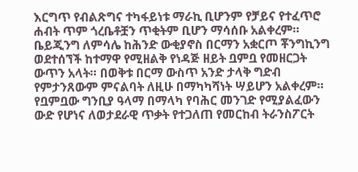እርግጥ የብልጽግና ተካፋይነቱ ማራኪ ቢሆንም የቻይና የተፈጥሮ ሐብት ጥም ጎረቤቶቿን ጥቂትም ቢሆን ማሳሰቡ አልቀረም። ቤይጂንግ ለምሳሌ ከሕንድ ውቂያኖስ በርማን አቋርጦ ቾንግኪንግ ወደተሰኘች ከተማዋ የሚዘልቅ የነዳጅ ዘይት ቧምቧ የመዘርጋት ውጥን አላት። በወቅቱ በርማ ውስጥ አንድ ታላቅ ግድብ የምታንጸውም ምናልባት ለዚሁ በማካካሻነት ሣይሆን አልቀረም። የቧምቧው ግንቢያ ዓላማ በማላካ የባሕር መንገድ የሚያልፈውን ውድ የሆነና ለወታደራዊ ጥቃት የተጋለጠ የመርከብ ትራንስፖርት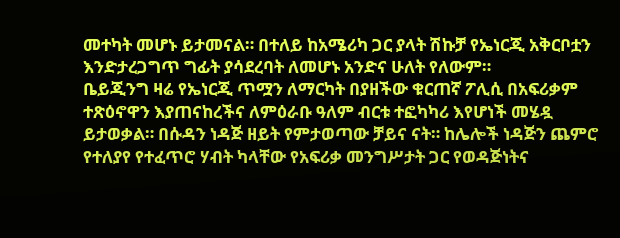መተካት መሆኑ ይታመናል። በተለይ ከአሜሪካ ጋር ያላት ሽኩቻ የኤነርጂ አቅርቦቷን እንድታረጋግጥ ግፊት ያሳደረባት ለመሆኑ አንድና ሁለት የለውም።
ቤይጂንግ ዛሬ የኤነርጂ ጥሟን ለማርካት በያዘችው ቁርጠኛ ፖሊሲ በአፍሪቃም ተጽዕኖዋን እያጠናከረችና ለምዕራቡ ዓለም ብርቱ ተፎካካሪ እየሆነች መሄዷ ይታወቃል። በሱዳን ነዳጅ ዘይት የምታወጣው ቻይና ናት። ከሌሎች ነዳጅን ጨምሮ የተለያየ የተፈጥሮ ሃብት ካላቸው የአፍሪቃ መንግሥታት ጋር የወዳጅነትና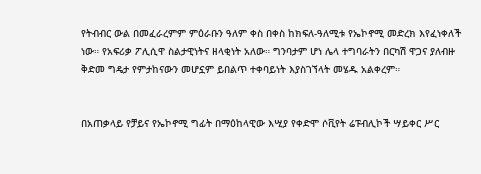የትብብር ውል በመፈራረምም ምዕራቡን ዓለም ቀስ በቀስ ከክፍለ-ዓለሚቱ የኤኮኖሚ መድረክ እየፈነቀለች ነው። የአፍሪቃ ፖሊሲዋ ስልታዊነትና ዘላቂነት አለው። ግንባታም ሆነ ሌላ ተግባራትን በርካሽ ዋጋና ያለብዙ ቅድመ ግዴታ የምታከናውን መሆኗም ይበልጥ ተቀባይነት እያስገኘላት መሄዱ አልቀረም።


በአጠቃላይ የቻይና የኤኮኖሚ ግፊት በማዕከላዊው እሢያ የቀድሞ ሶቪየት ሬፑብሊኮች ሣይቀር ሥር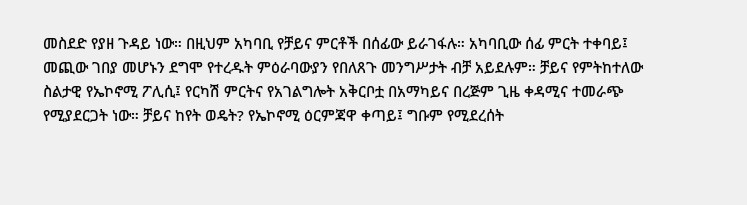መስደድ የያዘ ጉዳይ ነው። በዚህም አካባቢ የቻይና ምርቶች በሰፊው ይራገፋሉ። አካባቢው ሰፊ ምርት ተቀባይ፤ መጪው ገበያ መሆኑን ደግሞ የተረዱት ምዕራባውያን የበለጸጉ መንግሥታት ብቻ አይደሉም። ቻይና የምትከተለው ስልታዊ የኤኮኖሚ ፖሊሲ፤ የርካሽ ምርትና የአገልግሎት አቅርቦቷ በአማካይና በረጅም ጊዜ ቀዳሚና ተመራጭ የሚያደርጋት ነው። ቻይና ከየት ወዴት? የኤኮኖሚ ዕርምጃዋ ቀጣይ፤ ግቡም የሚደረሰት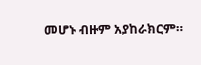መሆኑ ብዙም አያከራክርም።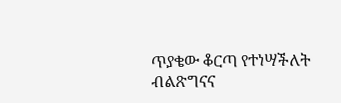ጥያቄው ቆርጣ የተነሣችለት ብልጽግናና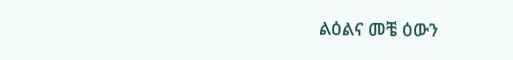ልዕልና መቼ ዕውን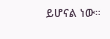ይሆናል ነው።